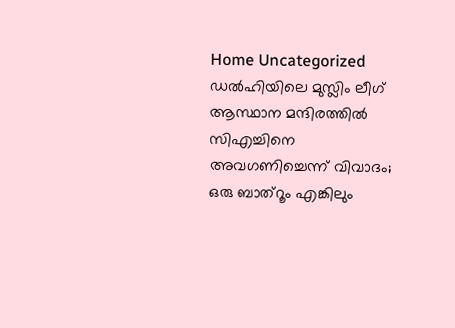Home Uncategorized ഡല്‍ഹിയിലെ മുസ്ലിം ലീഗ് ആസ്ഥാന മന്ദിരത്തില്‍ സിഎച്ചിനെ അവഗണിച്ചെന്ന് വിവാദം; ഒരു ബാത്‌റൂം എങ്കിലും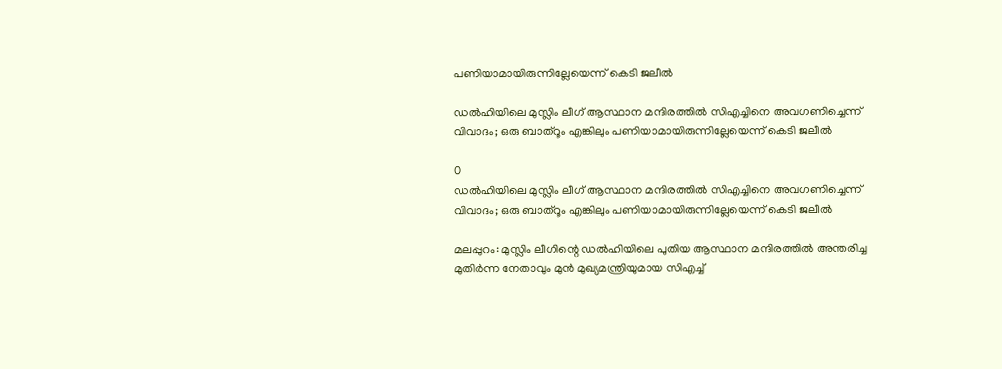പണിയാമായിരുന്നില്ലേയെന്ന് കെടി ജലീല്‍

ഡല്‍ഹിയിലെ മുസ്ലിം ലീഗ് ആസ്ഥാന മന്ദിരത്തില്‍ സിഎച്ചിനെ അവഗണിച്ചെന്ന് വിവാദം; ഒരു ബാത്‌റൂം എങ്കിലും പണിയാമായിരുന്നില്ലേയെന്ന് കെടി ജലീല്‍

0
ഡല്‍ഹിയിലെ മുസ്ലിം ലീഗ് ആസ്ഥാന മന്ദിരത്തില്‍ സിഎച്ചിനെ അവഗണിച്ചെന്ന് വിവാദം; ഒരു ബാത്‌റൂം എങ്കിലും പണിയാമായിരുന്നില്ലേയെന്ന് കെടി ജലീല്‍

മലപ്പുറം: മുസ്ലിം ലീഗിന്റെ ഡല്‍ഹിയിലെ പുതിയ ആസ്ഥാന മന്ദിരത്തില്‍ അന്തരിച്ച മുതിര്‍ന്ന നേതാവും മുന്‍ മുഖ്യമന്ത്രിയുമായ സിഎച്ച്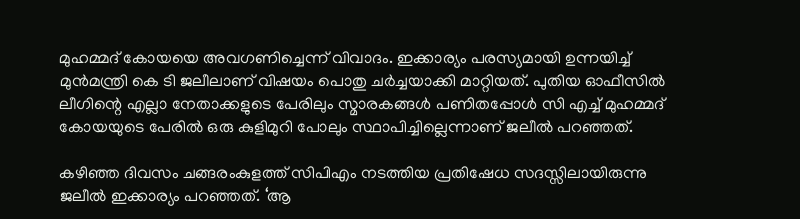മുഹമ്മദ് കോയയെ അവഗണിച്ചെന്ന് വിവാദം. ഇക്കാര്യം പരസ്യമായി ഉന്നയിച്ച് മുന്‍മന്ത്രി കെ ടി ജലീലാണ് വിഷയം പൊതു ചര്‍ച്ചയാക്കി മാറ്റിയത്. പുതിയ ഓഫീസില്‍ ലീഗിന്റെ എല്ലാ നേതാക്കളുടെ പേരിലും സ്മാരകങ്ങള്‍ പണിതപ്പോള്‍ സി എച്ച് മുഹമ്മദ് കോയയുടെ പേരില്‍ ഒരു കുളിമുറി പോലും സ്ഥാപിച്ചില്ലെന്നാണ് ജലീല്‍ പറഞ്ഞത്.

കഴിഞ്ഞ ദിവസം ചങ്ങരംകുളത്ത് സിപിഎം നടത്തിയ പ്രതിഷേധ സദസ്സിലായിരുന്നു ജലീല്‍ ഇക്കാര്യം പറഞ്ഞത്. ‘ആ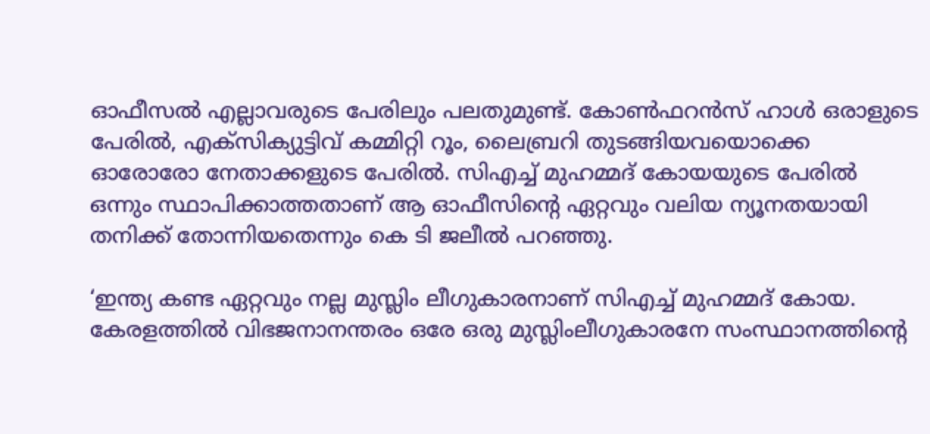ഓഫീസല്‍ എല്ലാവരുടെ പേരിലും പലതുമുണ്ട്. കോണ്‍ഫറന്‍സ് ഹാള്‍ ഒരാളുടെ പേരില്‍, എക്സിക്യുട്ടിവ് കമ്മിറ്റി റൂം, ലൈബ്രറി തുടങ്ങിയവയൊക്കെ ഓരോരോ നേതാക്കളുടെ പേരില്‍. സിഎച്ച് മുഹമ്മദ് കോയയുടെ പേരില്‍ ഒന്നും സ്ഥാപിക്കാത്തതാണ് ആ ഓഫീസിന്റെ ഏറ്റവും വലിയ ന്യൂനതയായി തനിക്ക് തോന്നിയതെന്നും കെ ടി ജലീല്‍ പറഞ്ഞു.

‘ഇന്ത്യ കണ്ട ഏറ്റവും നല്ല മുസ്ലിം ലീഗുകാരനാണ് സിഎച്ച് മുഹമ്മദ് കോയ. കേരളത്തില്‍ വിഭജനാനന്തരം ഒരേ ഒരു മുസ്ലിംലീഗുകാരനേ സംസ്ഥാനത്തിന്റെ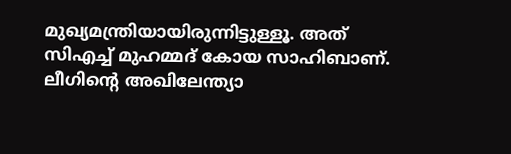മുഖ്യമന്ത്രിയായിരുന്നിട്ടുള്ളൂ. അത് സിഎച്ച് മുഹമ്മദ് കോയ സാഹിബാണ്. ലീഗിന്റെ അഖിലേന്ത്യാ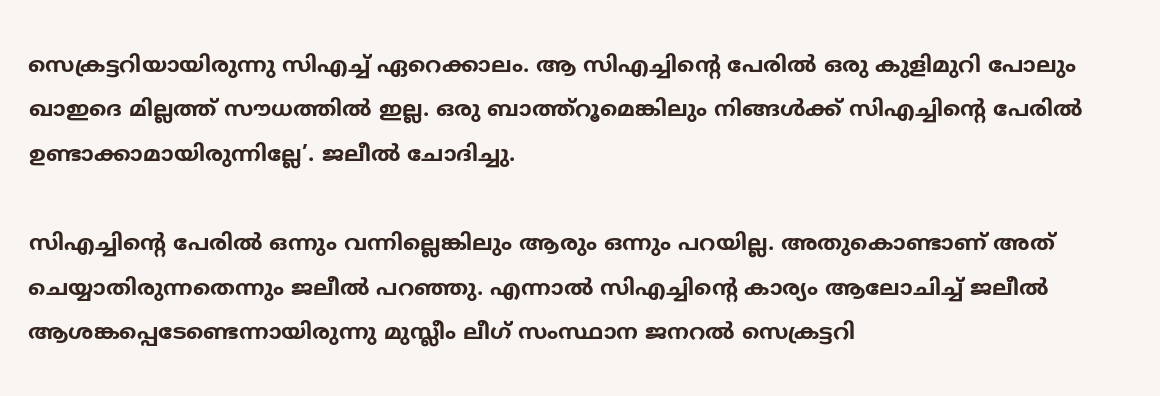സെക്രട്ടറിയായിരുന്നു സിഎച്ച് ഏറെക്കാലം. ആ സിഎച്ചിന്റെ പേരില്‍ ഒരു കുളിമുറി പോലും ഖാഇദെ മില്ലത്ത് സൗധത്തില്‍ ഇല്ല. ഒരു ബാത്ത്റൂമെങ്കിലും നിങ്ങള്‍ക്ക് സിഎച്ചിന്റെ പേരില്‍ ഉണ്ടാക്കാമായിരുന്നില്ലേ’. ജലീല്‍ ചോദിച്ചു.

സിഎച്ചിന്റെ പേരില്‍ ഒന്നും വന്നില്ലെങ്കിലും ആരും ഒന്നും പറയില്ല. അതുകൊണ്ടാണ് അത് ചെയ്യാതിരുന്നതെന്നും ജലീല്‍ പറഞ്ഞു. എന്നാല്‍ സിഎച്ചിന്റെ കാര്യം ആലോചിച്ച് ജലീല്‍ ആശങ്കപ്പെടേണ്ടെന്നായിരുന്നു മുസ്ലീം ലീഗ് സംസ്ഥാന ജനറല്‍ സെക്രട്ടറി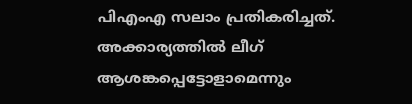പിഎംഎ സലാം പ്രതികരിച്ചത്. അക്കാര്യത്തില്‍ ലീഗ് ആശങ്കപ്പെട്ടോളാമെന്നും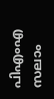പിഎംഎ സലാം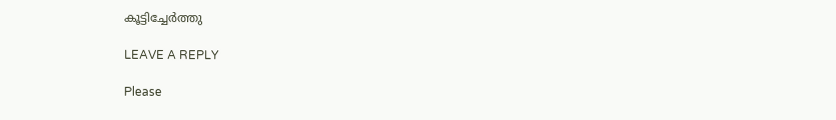കൂട്ടിച്ചേര്‍ത്തു

LEAVE A REPLY

Please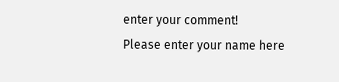enter your comment!
Please enter your name here